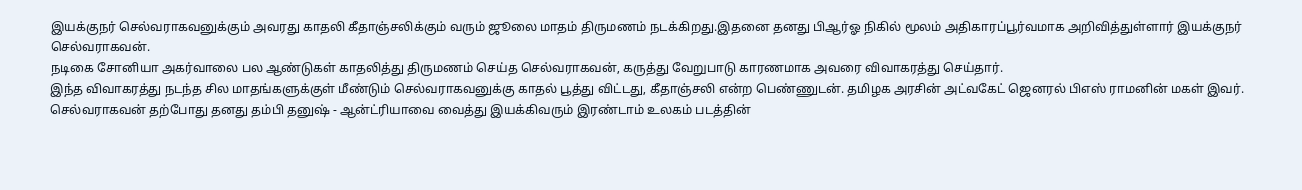இயக்குநர் செல்வராகவனுக்கும் அவரது காதலி கீதாஞ்சலிக்கும் வரும் ஜூலை மாதம் திருமணம் நடக்கிறது.இதனை தனது பிஆர்ஓ நிகில் மூலம் அதிகாரப்பூர்வமாக அறிவித்துள்ளார் இயக்குநர் செல்வராகவன்.
நடிகை சோனியா அகர்வாலை பல ஆண்டுகள் காதலித்து திருமணம் செய்த செல்வராகவன், கருத்து வேறுபாடு காரணமாக அவரை விவாகரத்து செய்தார்.
இந்த விவாகரத்து நடந்த சில மாதங்களுக்குள் மீண்டும் செல்வராகவனுக்கு காதல் பூத்து விட்டது, கீதாஞ்சலி என்ற பெண்ணுடன். தமிழக அரசின் அட்வகேட் ஜெனரல் பிஎஸ் ராமனின் மகள் இவர்.
செல்வராகவன் தற்போது தனது தம்பி தனுஷ் - ஆன்ட்ரியாவை வைத்து இயக்கிவரும் இரண்டாம் உலகம் படத்தின்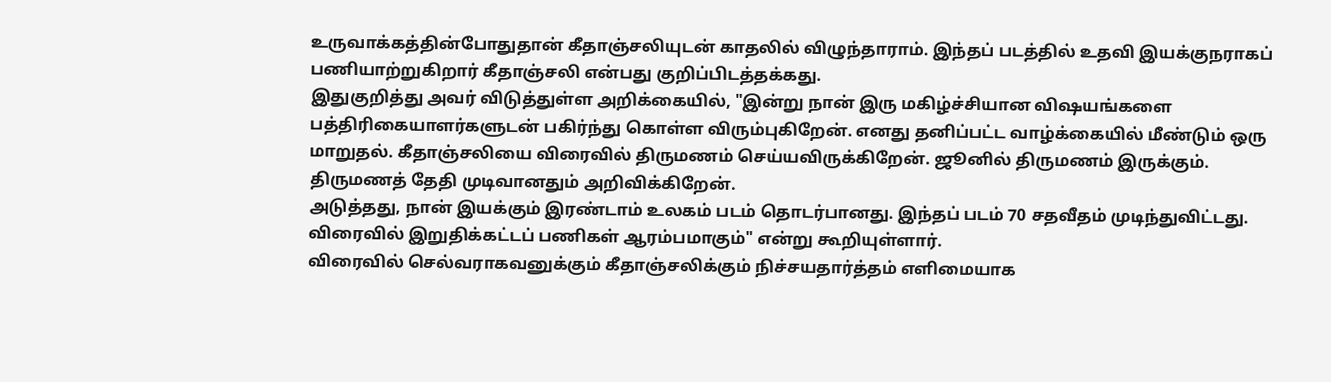உருவாக்கத்தின்போதுதான் கீதாஞ்சலியுடன் காதலில் விழுந்தாராம். இந்தப் படத்தில் உதவி இயக்குநராகப் பணியாற்றுகிறார் கீதாஞ்சலி என்பது குறிப்பிடத்தக்கது.
இதுகுறித்து அவர் விடுத்துள்ள அறிக்கையில், "இன்று நான் இரு மகிழ்ச்சியான விஷயங்களை பத்திரிகையாளர்களுடன் பகிர்ந்து கொள்ள விரும்புகிறேன். எனது தனிப்பட்ட வாழ்க்கையில் மீண்டும் ஒரு மாறுதல். கீதாஞ்சலியை விரைவில் திருமணம் செய்யவிருக்கிறேன். ஜூனில் திருமணம் இருக்கும். திருமணத் தேதி முடிவானதும் அறிவிக்கிறேன்.
அடுத்தது, நான் இயக்கும் இரண்டாம் உலகம் படம் தொடர்பானது. இந்தப் படம் 70 சதவீதம் முடிந்துவிட்டது. விரைவில் இறுதிக்கட்டப் பணிகள் ஆரம்பமாகும்" என்று கூறியுள்ளார்.
விரைவில் செல்வராகவனுக்கும் கீதாஞ்சலிக்கும் நிச்சயதார்த்தம் எளிமையாக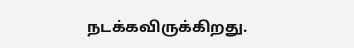நடக்கவிருக்கிறது.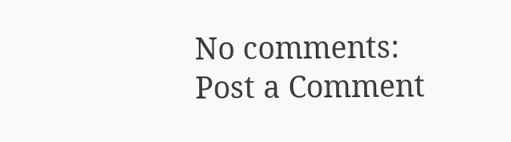No comments:
Post a Comment